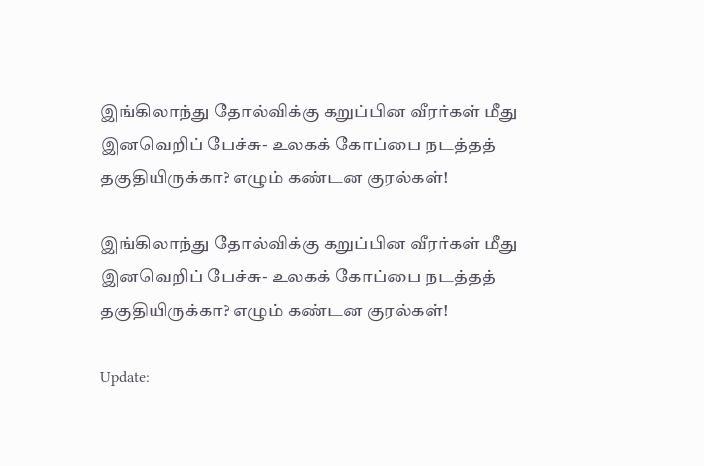இங்கிலாந்து தோல்விக்கு கறுப்பின வீரர்கள் மீது இனவெறிப் பேச்சு- உலகக் கோப்பை நடத்தத் தகுதியிருக்கா? எழும் கண்டன குரல்கள்!

இங்கிலாந்து தோல்விக்கு கறுப்பின வீரர்கள் மீது இனவெறிப் பேச்சு- உலகக் கோப்பை நடத்தத் தகுதியிருக்கா? எழும் கண்டன குரல்கள்!

Update: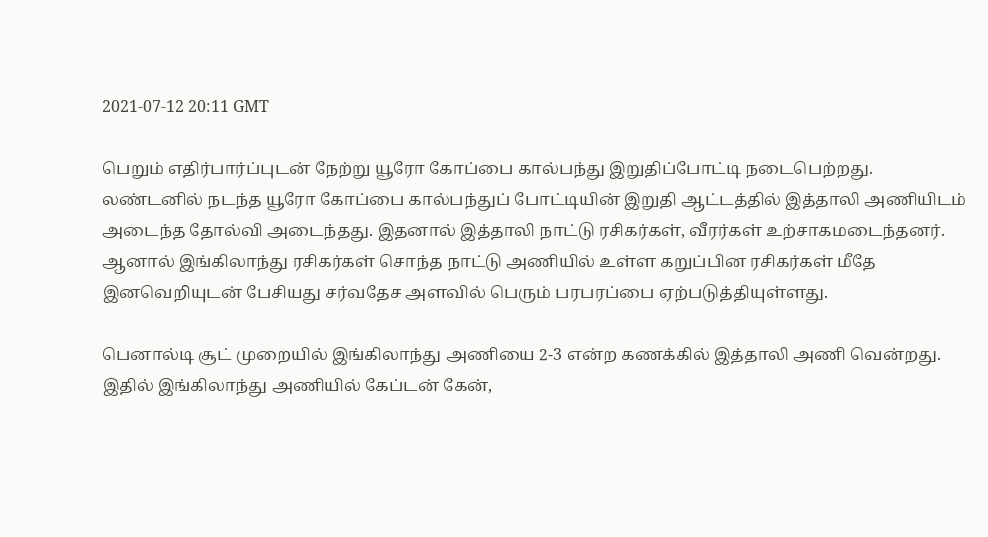2021-07-12 20:11 GMT

பெறும் எதிர்பார்ப்புடன் நேற்று யூரோ கோப்பை கால்பந்து இறுதிப்போட்டி நடைபெற்றது. லண்டனில் நடந்த யூரோ கோப்பை கால்பந்துப் போட்டியின் இறுதி ஆட்டத்தில் இத்தாலி அணியிடம் அடைந்த தோல்வி அடைந்தது. இதனால் இத்தாலி நாட்டு ரசிகர்கள், வீரர்கள் உற்சாகமடைந்தனர். ஆனால் இங்கிலாந்து ரசிகர்கள் சொந்த நாட்டு அணியில் உள்ள கறுப்பின ரசிகர்கள் மீதே இனவெறியுடன் பேசியது சர்வதேச அளவில் பெரும் பரபரப்பை ஏற்படுத்தியுள்ளது.

பெனால்டி சூட் முறையில் இங்கிலாந்து அணியை 2-3 என்ற கணக்கில் இத்தாலி அணி வென்றது. இதில் இங்கிலாந்து அணியில் கேப்டன் கேன்,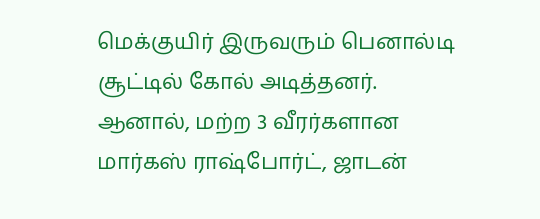மெக்குயிர் இருவரும் பெனால்டி சூட்டில் கோல் அடித்தனர். ஆனால், மற்ற 3 வீரர்களான மார்கஸ் ராஷ்போர்ட், ஜாடன்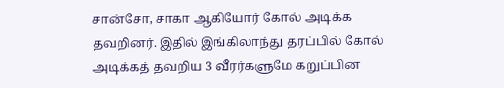சான்சோ, சாகா ஆகியோர் கோல் அடிக்க தவறினர். இதில் இங்கிலாந்து தரப்பில் கோல் அடிக்கத் தவறிய 3 வீரர்களுமே கறுப்பின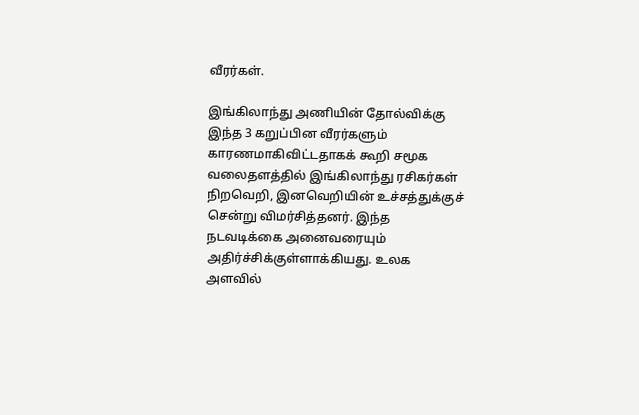வீரர்கள்.

இங்கிலாந்து அணியின் தோல்விக்கு இந்த 3 கறுப்பின வீரர்களும் காரணமாகிவிட்டதாகக் கூறி சமூக வலைதளத்தில் இங்கிலாந்து ரசிகர்கள் நிறவெறி, இனவெறியின் உச்சத்துக்குச் சென்று விமர்சித்தனர். இந்த நடவடிக்கை அனைவரையும் அதிர்ச்சிக்குள்ளாக்கியது. உலக அளவில்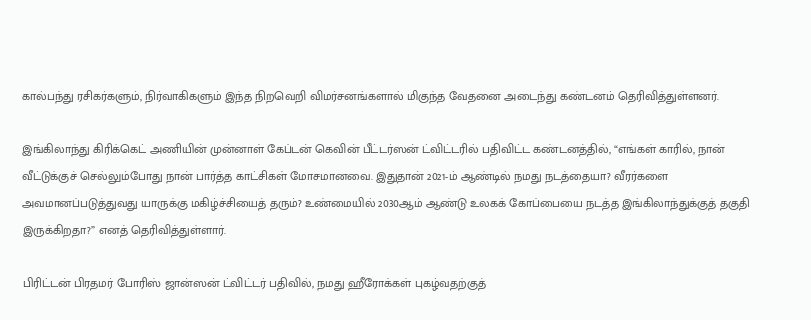கால்பந்து ரசிகர்களும், நிர்வாகிகளும் இந்த நிறவெறி விமர்சனங்களால் மிகுந்த வேதனை அடைந்து கண்டனம் தெரிவித்துள்ளனர்.

இங்கிலாந்து கிரிக்கெட் அணியின் முன்னாள் கேப்டன் கெவின் பீட்டர்ஸன் ட்விட்டரில் பதிவிட்ட கண்டனத்தில், “எங்கள் காரில், நான் வீட்டுக்குச் செல்லும்போது நான் பார்த்த காட்சிகள் மோசமானவை. இதுதான் 2021-ம் ஆண்டில் நமது நடத்தையா? வீரர்களை அவமானப்படுத்துவது யாருக்கு மகிழ்ச்சியைத் தரும்? உண்மையில் 2030ஆம் ஆண்டு உலகக் கோப்பையை நடத்த இங்கிலாந்துக்குத் தகுதி இருக்கிறதா?” எனத் தெரிவித்துள்ளார்.

பிரிட்டன் பிரதமர் போரிஸ் ஜான்ஸன் ட்விட்டர் பதிவில், நமது ஹீரோக்கள் புகழ்வதற்குத்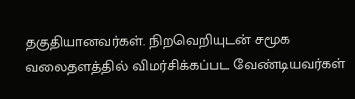தகுதியானவர்கள். நிறவெறியுடன் சமூக வலைதளத்தில் விமர்சிக்கப்பட வேண்டியவர்கள்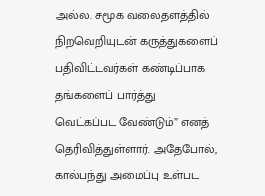அல்ல. சமூக வலைதளத்தில் நிறவெறியுடன் கருத்துகளைப் பதிவிட்டவர்கள் கண்டிப்பாக தங்களைப் பார்த்து வெட்கப்பட வேண்டும்” எனத் தெரிவித்துள்ளார். அதேபோல், கால்பந்து அமைப்பு உள்பட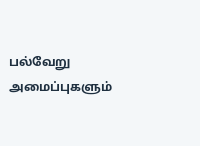பல்வேறு அமைப்புகளும்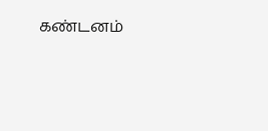கண்டனம்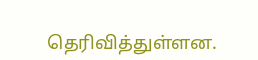தெரிவித்துள்ளன.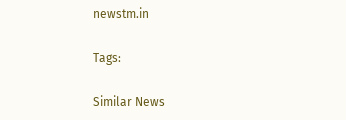newstm.in

Tags:

Similar News